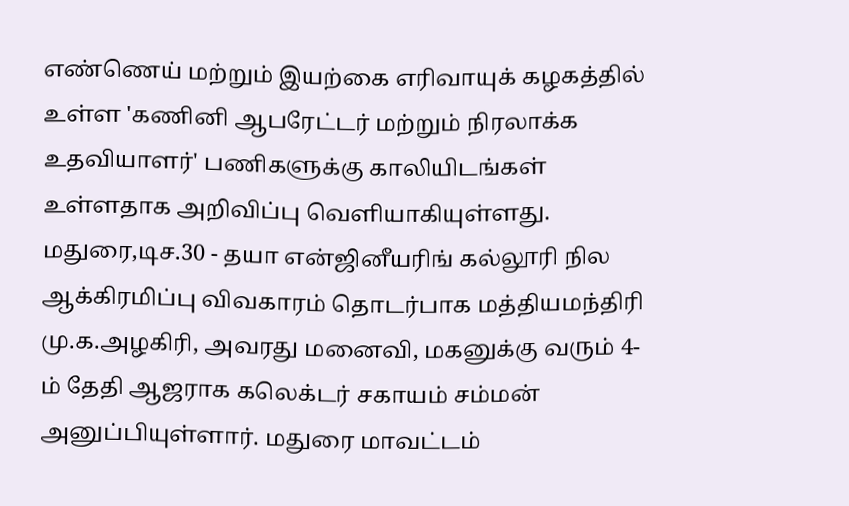எண்ணெய் மற்றும் இயற்கை எரிவாயுக் கழகத்தில் உள்ள 'கணினி ஆபரேட்டர் மற்றும் நிரலாக்க உதவியாளர்' பணிகளுக்கு காலியிடங்கள் உள்ளதாக அறிவிப்பு வெளியாகியுள்ளது.
மதுரை,டிச.30 - தயா என்ஜினீயரிங் கல்லூரி நில ஆக்கிரமிப்பு விவகாரம் தொடர்பாக மத்தியமந்திரி மு.க.அழகிரி, அவரது மனைவி, மகனுக்கு வரும் 4-ம் தேதி ஆஜராக கலெக்டர் சகாயம் சம்மன் அனுப்பியுள்ளார். மதுரை மாவட்டம்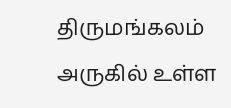திருமங்கலம் அருகில் உள்ள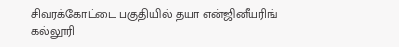சிவரக்கோட்டை பகுதியில் தயா என்ஜினீயரிங் கல்லூரி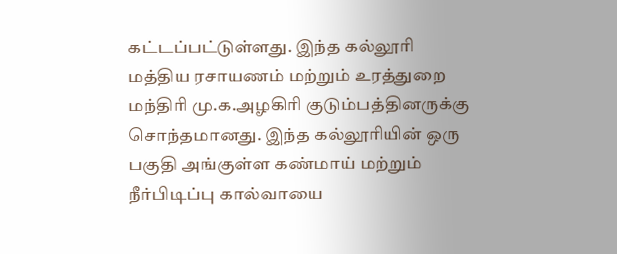கட்டப்பட்டுள்ளது. இந்த கல்லூரி மத்திய ரசாயணம் மற்றும் உரத்துறை மந்திரி மு.க.அழகிரி குடும்பத்தினருக்கு சொந்தமானது. இந்த கல்லூரியின் ஒரு பகுதி அங்குள்ள கண்மாய் மற்றும் நீர்பிடிப்பு கால்வாயை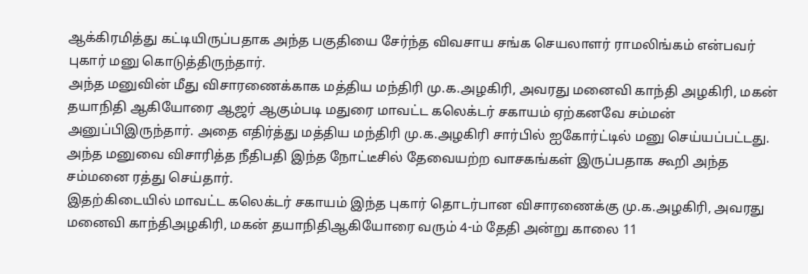ஆக்கிரமித்து கட்டியிருப்பதாக அந்த பகுதியை சேர்ந்த விவசாய சங்க செயலாளர் ராமலிங்கம் என்பவர் புகார் மனு கொடுத்திருந்தார்.
அந்த மனுவின் மீது விசாரணைக்காக மத்திய மந்திரி மு.க.அழகிரி, அவரது மனைவி காந்தி அழகிரி, மகன் தயாநிதி ஆகியோரை ஆஜர் ஆகும்படி மதுரை மாவட்ட கலெக்டர் சகாயம் ஏற்கனவே சம்மன் அனுப்பிஇருந்தார். அதை எதிர்த்து மத்திய மந்திரி மு.க.அழகிரி சார்பில் ஐகோர்ட்டில் மனு செய்யப்பட்டது. அந்த மனுவை விசாரித்த நீதிபதி இந்த நோட்டீசில் தேவையற்ற வாசகங்கள் இருப்பதாக கூறி அந்த சம்மனை ரத்து செய்தார்.
இதற்கிடையில் மாவட்ட கலெக்டர் சகாயம் இந்த புகார் தொடர்பான விசாரணைக்கு மு.க.அழகிரி, அவரது மனைவி காந்திஅழகிரி, மகன் தயாநிதிஆகியோரை வரும் 4-ம் தேதி அன்று காலை 11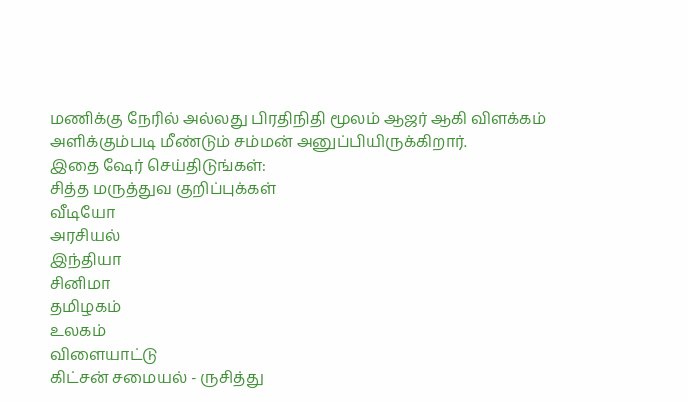மணிக்கு நேரில் அல்லது பிரதிநிதி மூலம் ஆஜர் ஆகி விளக்கம் அளிக்கும்படி மீண்டும் சம்மன் அனுப்பியிருக்கிறார்.
இதை ஷேர் செய்திடுங்கள்:
சித்த மருத்துவ குறிப்புக்கள்
வீடியோ
அரசியல்
இந்தியா
சினிமா
தமிழகம்
உலகம்
விளையாட்டு
கிட்சன் சமையல் - ருசித்து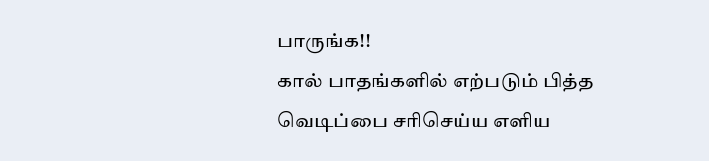பாருங்க!!
கால் பாதங்களில் எற்படும் பித்த வெடிப்பை சரிசெய்ய எளிய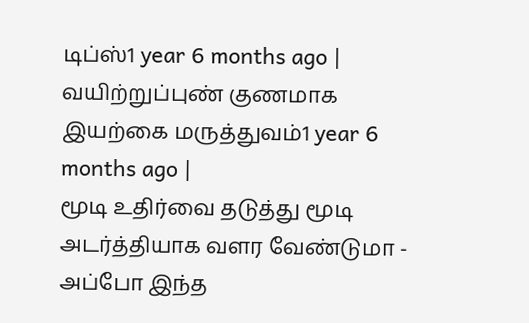டிப்ஸ்1 year 6 months ago |
வயிற்றுப்புண் குணமாக இயற்கை மருத்துவம்1 year 6 months ago |
மூடி உதிர்வை தடுத்து மூடி அடர்த்தியாக வளர வேண்டுமா - அப்போ இந்த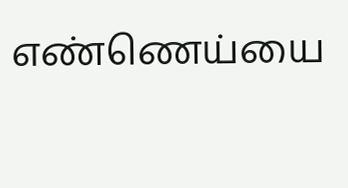எண்ணெய்யை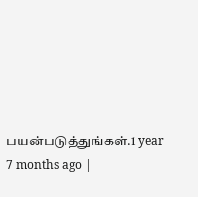பயன்படுத்துங்கள்.1 year 7 months ago |